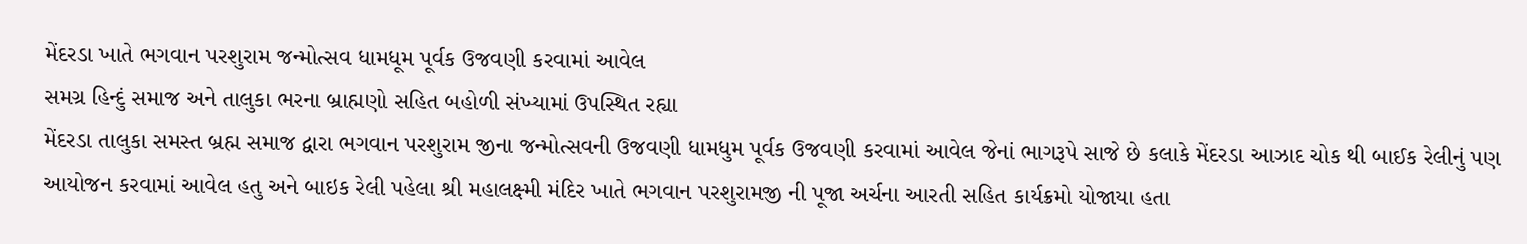મેંદરડા ખાતે ભગવાન પરશુરામ જન્મોત્સવ ધામધૂમ પૂર્વક ઉજવણી કરવામાં આવેલ
સમગ્ર હિન્દું સમાજ અને તાલુકા ભરના બ્રાહ્મણો સહિત બહોળી સંખ્યામાં ઉપસ્થિત રહ્યા
મેંદરડા તાલુકા સમસ્ત બ્રહ્મ સમાજ દ્વારા ભગવાન પરશુરામ જીના જન્મોત્સવની ઉજવણી ધામધુમ પૂર્વક ઉજવણી કરવામાં આવેલ જેનાં ભાગરૂપે સાજે છે કલાકે મેંદરડા આઝાદ ચોક થી બાઈક રેલીનું પણ આયોજન કરવામાં આવેલ હતુ અને બાઇક રેલી પહેલા શ્રી મહાલક્ષ્મી મંદિર ખાતે ભગવાન પરશુરામજી ની પૂજા અર્ચના આરતી સહિત કાર્યક્રમો યોજાયા હતા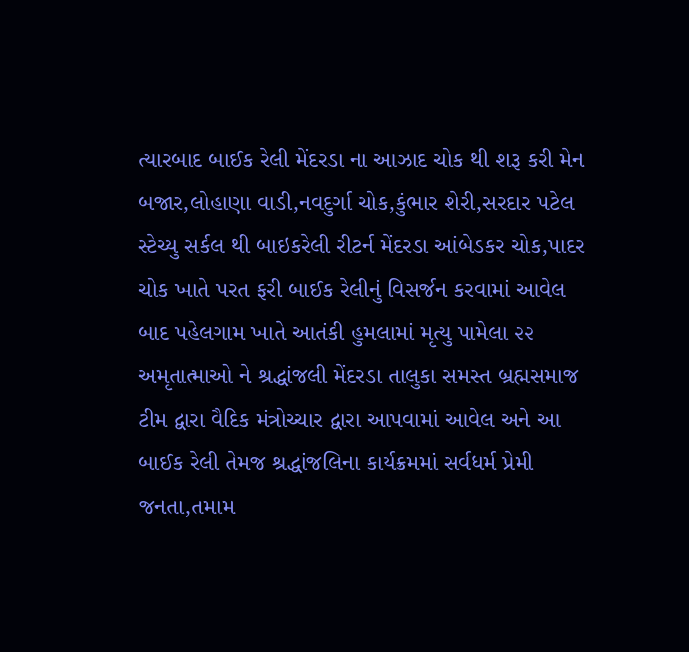ત્યારબાદ બાઈક રેલી મેંદરડા ના આઝાદ ચોક થી શરૂ કરી મેન બજાર,લોહાણા વાડી,નવદુર્ગા ચોક,કુંભાર શેરી,સરદાર પટેલ સ્ટેચ્યુ સર્કલ થી બાઇકરેલી રીટર્ન મેંદરડા આંબેડકર ચોક,પાદર ચોક ખાતે પરત ફરી બાઈક રેલીનું વિસર્જન કરવામાં આવેલ
બાદ પહેલગામ ખાતે આતંકી હુમલામાં મૃત્યુ પામેલા ૨૨ અમૃતાત્માઓ ને શ્રદ્ધાંજલી મેંદરડા તાલુકા સમસ્ત બ્રહ્મસમાજ ટીમ દ્વારા વૈદિક મંત્રોચ્ચાર દ્વારા આપવામાં આવેલ અને આ બાઈક રેલી તેમજ શ્રદ્ધાંજલિના કાર્યક્રમમાં સર્વધર્મ પ્રેમી જનતા,તમામ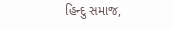હિન્દુ સમાજ,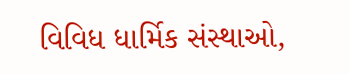વિવિધ ધાર્મિક સંસ્થાઓ,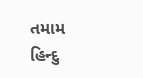તમામ હિન્દુ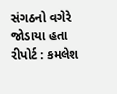સંગઠનો વગેરે જોડાયા હતા
રીપોર્ટ : કમલેશ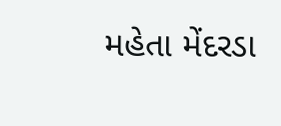મહેતા મેંદરડા